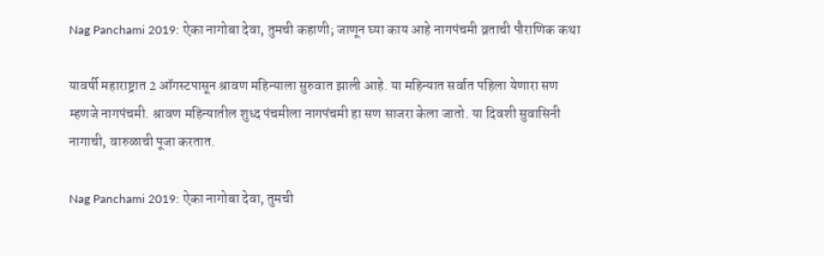Nag Panchami 2019: ऐका नागोबा देवा, तुमची कहाणी; जाणून घ्या काय आहे नागपंचमी व्रताची पौराणिक कथा

यावर्षी महाराष्ट्रात 2 ऑगस्टपासून श्रावण महिन्याला सुरुवात झाली आहे. या महिन्यात सर्वात पहिला येणारा सण म्हणजे नागपंचमी. श्रावण महिन्यातील शुध्द पंचमीला नागपंचमी हा सण साजरा केला जातो. या दिवशी सुवासिनी नागाची, वारुळाची पूजा करतात.

Nag Panchami 2019: ऐका नागोबा देवा, तुमची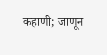कहाणी; जाणून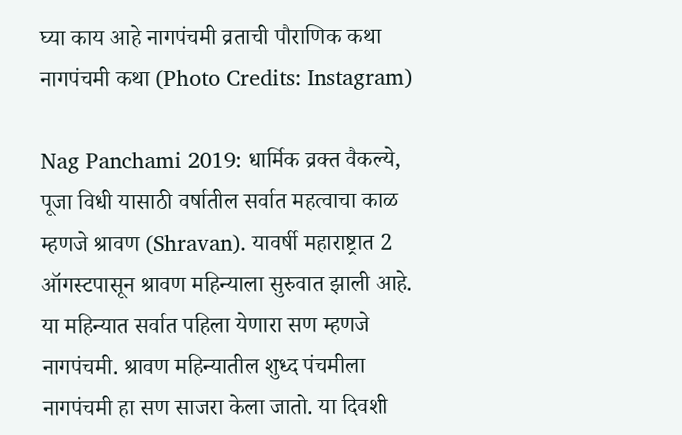घ्या काय आहे नागपंचमी व्रताची पौराणिक कथा
नागपंचमी कथा (Photo Credits: Instagram)

Nag Panchami 2019: धार्मिक व्रक्त वैकल्ये, पूजा विधी यासाठी वर्षातील सर्वात महत्वाचा काळ म्हणजे श्रावण (Shravan). यावर्षी महाराष्ट्रात 2 ऑगस्टपासून श्रावण महिन्याला सुरुवात झाली आहे. या महिन्यात सर्वात पहिला येणारा सण म्हणजे नागपंचमी. श्रावण महिन्यातील शुध्द पंचमीला नागपंचमी हा सण साजरा केला जातो. या दिवशी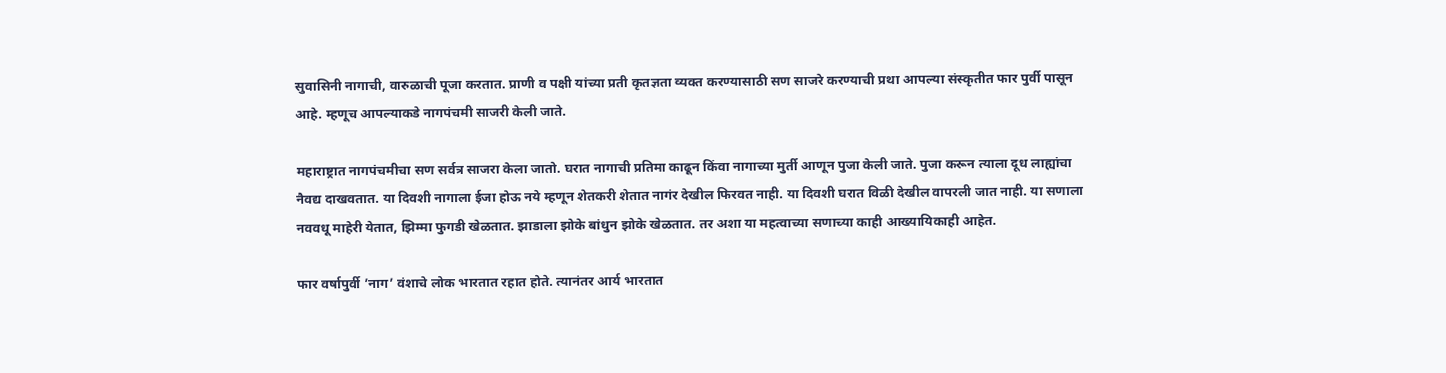सुवासिनी नागाची, वारुळाची पूजा करतात. प्राणी व पक्षी यांच्या प्रती कृतज्ञता व्यक्त करण्यासाठी सण साजरे करण्याची प्रथा आपल्या संस्कृतीत फार पुर्वी पासून आहे. म्हणूच आपल्याकडे नागपंचमी साजरी केली जाते.

महाराष्ट्रात नागपंचमीचा सण सर्वत्र साजरा केला जातो. घरात नागाची प्रतिमा काढून किंवा नागाच्या मुर्ती आणून पुजा केली जाते. पुजा करून त्याला दूध लाह्यांचा नैवद्य दाखवतात. या दिवशी नागाला ईजा होऊ नये म्हणून शेतकरी शेतात नागंर देखील फिरवत नाही. या दिवशी घरात विळी देखील वापरली जात नाही. या सणाला नववधू माहेरी येतात, झिम्मा फुगडी खेळतात. झाडाला झोके बांधुन झोके खेळतात. तर अशा या महत्वाच्या सणाच्या काही आख्यायिकाही आहेत.

फार वर्षापुर्वी ’नाग’ वंशाचे लोक भारतात रहात होते. त्यानंतर आर्य भारतात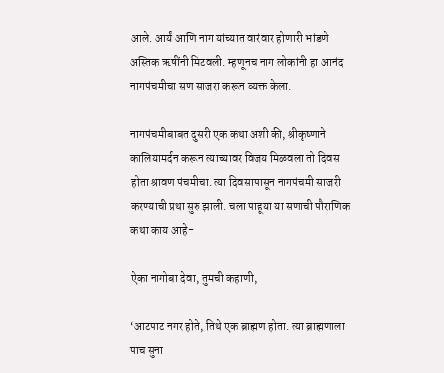आले. आर्यं आणि नाग यांच्यात वारंवार होणारी भांडणे अस्तिक ऋषींनी मिटवली. म्हणूनच नाग लोकांनी हा आनंद नागपंचमीचा सण साजरा करून व्यक्त केला.

नागपंचमीबाबत दुसरी एक कथा अशी की, श्रीकृष्णाने कालियामर्दन करून त्याच्यावर विजय मिळवला तो दिवस होता श्रावण पंचमीचा. त्या दिवसापासून नागपंचमी साजरी करण्याची प्रथा सुरु झाली. चला पाहूया या सणाची पौराणिक कथा काय आहे-

ऐका नागोबा देवा, तुमची कहाणी,

‘आटपाट नगर होते, तिथे एक ब्राह्मण होता. त्या ब्राह्मणाला पाच सुना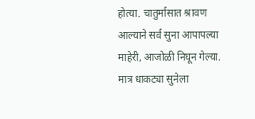होत्या. चातुर्मासात श्रावण आल्याने सर्व सुना आपापल्या माहेरी, आजोळी निघून गेल्या. मात्र धाकट्या सुनेला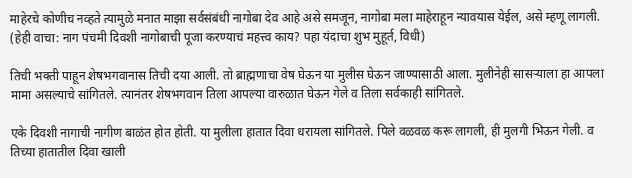माहेरचे कोणीच नव्हते त्यामुळे मनात माझा सर्वसंबंधी नागोबा देव आहे असे समजून, नागोबा मला माहेराहून न्यावयास येईल, असे म्हणू लागली. (हेही वाचा: नाग पंचमी दिवशी नागोबाची पूजा करण्याचं महत्त्व काय? पहा यंदाचा शुभ मुहूर्त, विधी)

तिची भक्ती पाहून शेषभगवानास तिची दया आली. तो ब्राह्मणाचा वेष घेऊन या मुलीस घेऊन जाण्यासाठी आला. मुलीनेही सासऱ्याला हा आपला मामा असल्याचे सांगितले. त्यानंतर शेषभगवान तिला आपल्या वारुळात घेऊन गेले व तिला सर्वकाही सांगितले.

एके दिवशी नागाची नागीण बाळंत होत होती. या मुलीला हातात दिवा धरायला सांगितले. पिले वळवळ करू लागली, ही मुलगी भिऊन गेली. व तिच्या हातातील दिवा खाली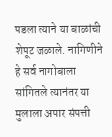पडला त्याने या बाळांची शेपूट जळाले. नागिणीने हे सर्व नागोबाला सांगितले त्यानंतर या मुलाला अपार संपत्ती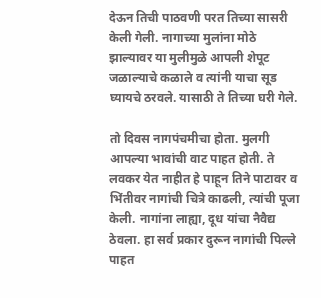देऊन तिची पाठवणी परत तिच्या सासरी केली गेली. नागाच्या मुलांना मोठे झाल्यावर या मुलीमुळे आपली शेपूट जळाल्याचे कळाले व त्यांनी याचा सूड घ्यायचे ठरवले. यासाठी ते तिच्या घरी गेले.

तो दिवस नागपंचमीचा होता. मुलगी आपल्या भावांची वाट पाहत होती. ते लवकर येत नाहीत हे पाहून तिने पाटावर व भिंतीवर नागांची चित्रे काढली, त्यांची पूजा केली. नागांना लाह्या, दूध यांचा नैवैद्य ठेवला. हा सर्व प्रकार दुरून नागांची पिल्ले पाहत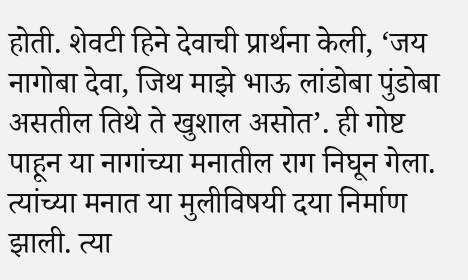होती. शेवटी हिने देवाची प्रार्थना केली, ‘जय नागोबा देवा, जिथ माझे भाऊ लांडोबा पुंडोबा असतील तिथे ते खुशाल असोत’. ही गोष्ट पाहून या नागांच्या मनातील राग निघून गेला. त्यांच्या मनात या मुलीविषयी दया निर्माण झाली. त्या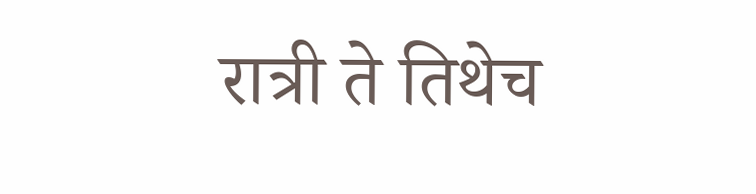रात्री ते तिथेच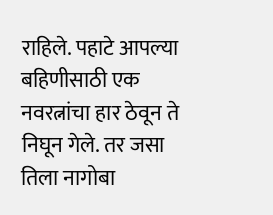राहिले. पहाटे आपल्या बहिणीसाठी एक नवरत्नांचा हार ठेवून ते निघून गेले. तर जसा तिला नागोबा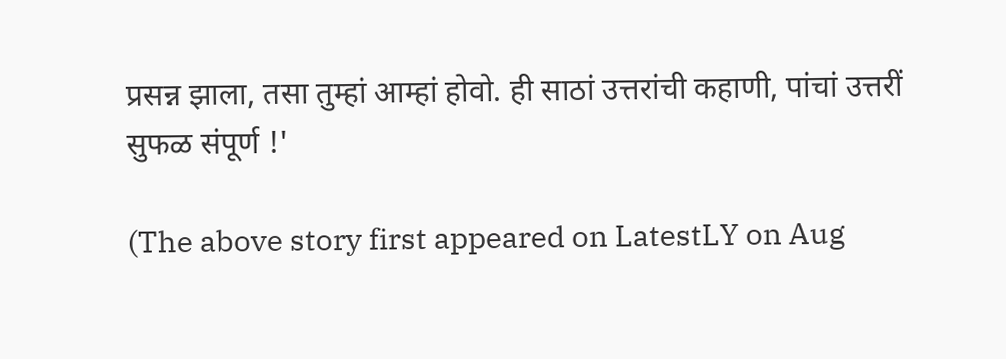प्रसन्न झाला, तसा तुम्हां आम्हां होवो. ही साठां उत्तरांची कहाणी, पांचां उत्तरीं सुफळ संपूर्ण !'

(The above story first appeared on LatestLY on Aug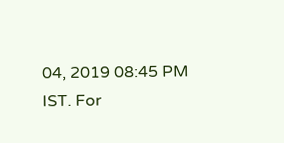04, 2019 08:45 PM IST. For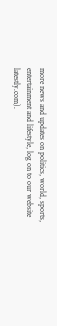more news and updates on politics, world, sports, entertainment and lifestyle, log on to our website latestly.com).